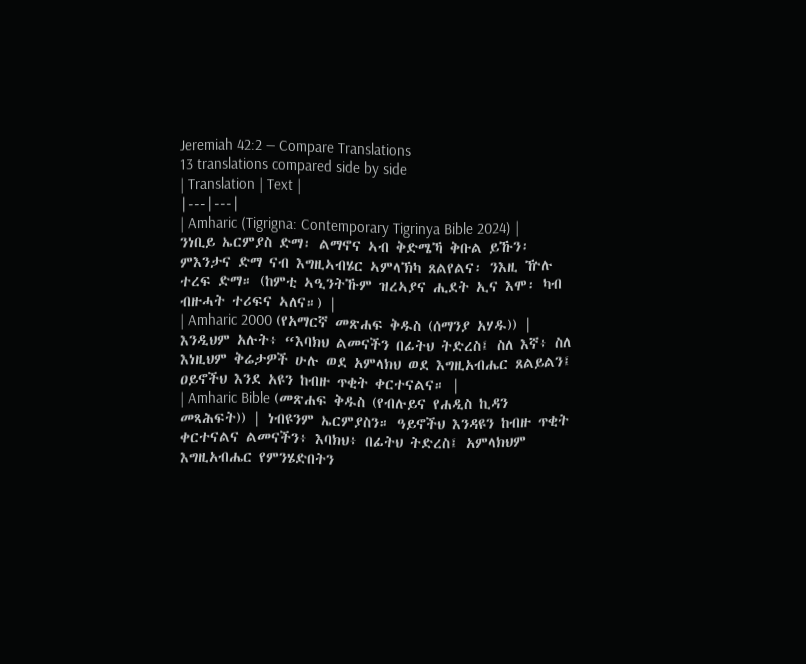Jeremiah 42:2 — Compare Translations
13 translations compared side by side
| Translation | Text |
|---|---|
| Amharic (Tigrigna: Contemporary Tigrinya Bible 2024) | ንነቢይ ኤርምያስ ድማ፡ ልማኖና ኣብ ቅድሜኻ ቅቡል ይኹን፡ ምእንታና ድማ ናብ እግዚኣብሄር ኣምላኽካ ጸልየልና፡ ንእዚ ዅሉ ተረፍ ድማ። (ከምቲ ኣዒንትኹም ዝረኣያና ሒደት ኢና እሞ፡ ካብ ብዙሓት ተሪፍና ኣለና።) |
| Amharic 2000 (የአማርኛ መጽሐፍ ቅዱስ (ሰማንያ አሃዱ)) | እንዲህም አሉት፥ “እባክህ ልመናችን በፊትህ ትድረስ፤ ስለ እኛ፥ ስለ እነዚህም ቅሬታዎች ሁሉ ወደ አምላክህ ወደ እግዚአብሔር ጸልይልን፤ ዐይኖችህ እንደ አዩን ከብዙ ጥቂት ቀርተናልና። |
| Amharic Bible (መጽሐፍ ቅዱስ (የብሉይና የሐዲስ ኪዳን መጻሕፍት)) | ነብዩንም ኤርምያስን። ዓይኖችህ እንዳዩን ከብዙ ጥቂት ቀርተናልና ልመናችን፥ እባክህ፥ በፊትህ ትድረስ፤ አምላክህም እግዚአብሔር የምንሄድበትን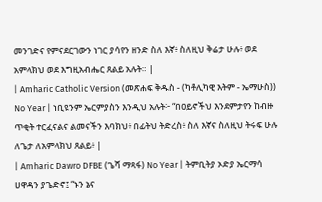መንገድና የምናደርገውን ነገር ያሳየን ዘንድ ስለ እኛ፥ ስለዚህ ቅሬታ ሁሉ፥ ወደ አምላክህ ወደ እግዚአብሔር ጸልይ አሉት። |
| Amharic Catholic Version (መጽሐፍ ቅዱስ - (ካቶሊካዊ እትም - ኤማሁስ)) No Year | ነቢዩንም ኤርምያስን እንዲህ አሉት፦ “በዐይኖችህ እንደምታየን ከብዙ ጥቂት ተርፈናልና ልመናችን እባክህ፥ በፊትህ ትድረስ፥ ስለ እኛና ስለዚህ ትሩፍ ሁሉ ለጌታ ለአምላክህ ጸልይ፥ |
| Amharic Dawro DFBE (ጌሻ ማጻፋ) No Year | ትምቢትያ ኦድያ ኤርማሳ ሀዋዳን ያጌድኖ፤ “ኑን ኔና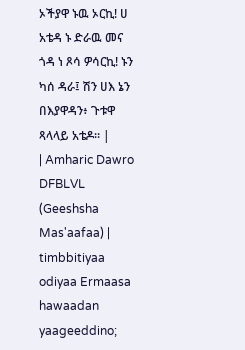ኦችያዋ ኑዉ ኦርኪ! ሀ አቴዳ ኑ ድራዉ መና ጎዳ ነ ጾሳ ዎሳርኪ! ኑን ካሰ ዳራ፤ ሽን ሀእ ኔን በእያዋዳን፥ ጉቱዋ ጻላላይ አቴዶ። |
| Amharic Dawro DFBLVL (Geeshsha Mas'aafaa) | timbbitiyaa odiyaa Ermaasa hawaadan yaageeddino;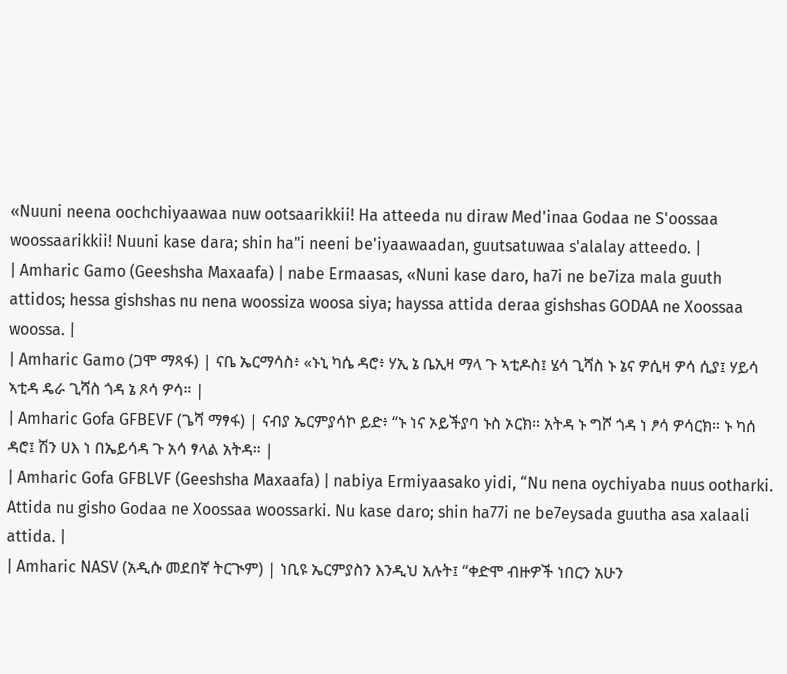«Nuuni neena oochchiyaawaa nuw ootsaarikkii! Ha atteeda nu diraw Med'inaa Godaa ne S'oossaa woossaarikkii! Nuuni kase dara; shin ha"i neeni be'iyaawaadan, guutsatuwaa s'alalay atteedo. |
| Amharic Gamo (Geeshsha Maxaafa) | nabe Ermaasas, «Nuni kase daro, ha7i ne be7iza mala guuth attidos; hessa gishshas nu nena woossiza woosa siya; hayssa attida deraa gishshas GODAA ne Xoossaa woossa. |
| Amharic Gamo (ጋሞ ማጻፋ) | ናቤ ኤርማሳስ፥ «ኑኒ ካሴ ዳሮ፥ ሃኢ ኔ ቤኢዛ ማላ ጉ ኣቲዶስ፤ ሄሳ ጊሻስ ኑ ኔና ዎሲዛ ዎሳ ሲያ፤ ሃይሳ ኣቲዳ ዴራ ጊሻስ ጎዳ ኔ ጾሳ ዎሳ። |
| Amharic Gofa GFBEVF (ጌሻ ማፃፋ) | ናብያ ኤርምያሳኮ ይድ፥ “ኑ ነና ኦይችያባ ኑስ ኦርክ። አትዳ ኑ ግሾ ጎዳ ነ ፆሳ ዎሳርክ። ኑ ካሰ ዳሮ፤ ሽን ሀእ ነ በኤይሳዳ ጉ አሳ ፃላል አትዳ። |
| Amharic Gofa GFBLVF (Geeshsha Maxaafa) | nabiya Ermiyaasako yidi, “Nu nena oychiyaba nuus ootharki. Attida nu gisho Godaa ne Xoossaa woossarki. Nu kase daro; shin ha77i ne be7eysada guutha asa xalaali attida. |
| Amharic NASV (አዲሱ መደበኛ ትርጒም) | ነቢዩ ኤርምያስን እንዲህ አሉት፤ “ቀድሞ ብዙዎች ነበርን አሁን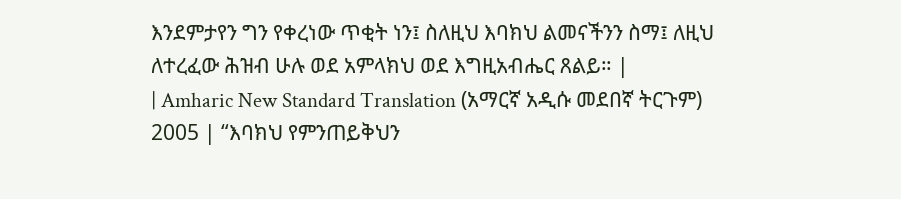እንደምታየን ግን የቀረነው ጥቂት ነን፤ ስለዚህ እባክህ ልመናችንን ስማ፤ ለዚህ ለተረፈው ሕዝብ ሁሉ ወደ አምላክህ ወደ እግዚአብሔር ጸልይ። |
| Amharic New Standard Translation (አማርኛ አዲሱ መደበኛ ትርጉም) 2005 | “እባክህ የምንጠይቅህን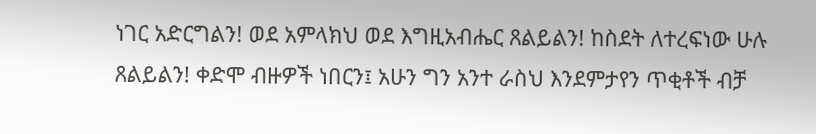ነገር አድርግልን! ወደ አምላክህ ወደ እግዚአብሔር ጸልይልን! ከስደት ለተረፍነው ሁሉ ጸልይልን! ቀድሞ ብዙዎች ነበርን፤ አሁን ግን አንተ ራስህ እንደምታየን ጥቂቶች ብቻ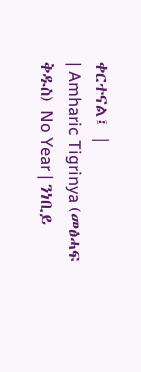ቀርተናል፤ |
| Amharic Tigrinya (መፅሓፍ ቅዱስ) No Year | ንነቢይ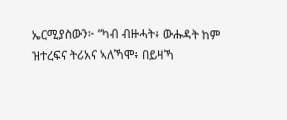ኤርሚያስውን፦ “ካብ ብዙሓት፥ ውሑዳት ከም ዝተረፍና ትሪአና ኣለኻሞ፥ በይዛኻ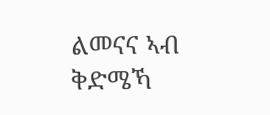ልመናና ኣብ ቅድሜኻ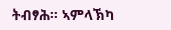ትብፃሕ። ኣምላኽካ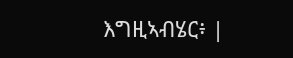እግዚኣብሄር፥ |